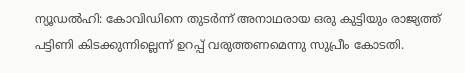ന്യൂഡല്‍ഹി: കോവിഡിനെ തുടര്‍ന്ന് അനാഥരായ ഒരു കുട്ടിയും രാജ്യത്ത് പട്ടിണി കിടക്കുന്നില്ലെന്ന് ഉറപ്പ് വരുത്തണമെന്നു സുപ്രീം കോടതി.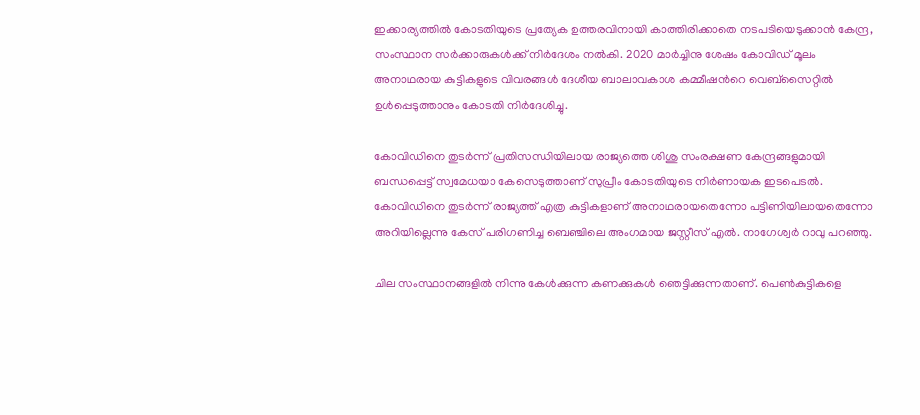ഇക്കാര്യത്തില്‍ കോടതിയുടെ പ്രത്യേക ഉത്തരവിനായി കാത്തിരിക്കാതെ നടപടിയെടുക്കാന്‍ കേന്ദ്ര, സംസ്ഥാന സര്‍ക്കാരുകള്‍ക്ക് നിര്‍ദേശം നല്‍കി. 2020 മാര്‍ച്ചിനു ശേഷം കോവിഡ് മൂലം അനാഥരായ കുട്ടികളുടെ വിവരങ്ങള്‍ ദേശീയ ബാലാവകാശ കമ്മീഷന്‍റെ വെബ്സൈറ്റില്‍ ഉള്‍പ്പെടുത്താനും കോടതി നിര്‍ദേശിച്ചു.

കോവിഡിനെ തുടര്‍ന്ന് പ്രതിസന്ധിയിലായ രാജ്യത്തെ ശിശു സംരക്ഷണ കേന്ദ്രങ്ങളുമായി ബന്ധപ്പെട്ട് സ്വമേധയാ കേസെടുത്താണ് സുപ്രീം കോടതിയുടെ നിര്‍ണായക ഇടപെടല്‍. കോവിഡിനെ തുടര്‍ന്ന് രാജ്യത്ത് എത്ര കുട്ടികളാണ് അനാഥരായതെന്നോ പട്ടിണിയിലായതെന്നോ അറിയില്ലെന്നു കേസ് പരിഗണിച്ച ബെഞ്ചിലെ അംഗമായ ജസ്റ്റീസ് എല്‍. നാഗേശ്വര്‍ റാവു പറഞ്ഞു.

ചില സംസ്ഥാനങ്ങളില്‍ നിന്നു കേള്‍ക്കുന്ന കണക്കുകള്‍ ഞെട്ടിക്കുന്നതാണ്. പെണ്‍കുട്ടികളെ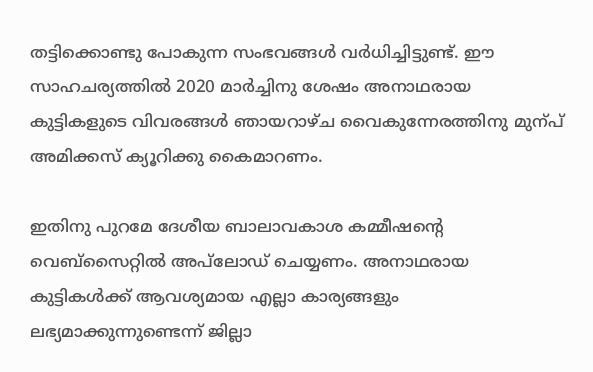തട്ടിക്കൊണ്ടു പോകുന്ന സംഭവങ്ങള്‍ വര്‍ധിച്ചിട്ടുണ്ട്. ഈ സാഹചര്യത്തില്‍ 2020 മാര്‍ച്ചിനു ശേഷം അനാഥരായ കുട്ടികളുടെ വിവരങ്ങള്‍ ഞായറാഴ്ച വൈകുന്നേരത്തിനു മുന്പ് അമിക്കസ് ക്യൂറിക്കു കൈമാറണം.

ഇതിനു പുറമേ ദേശീയ ബാലാവകാശ കമ്മീഷന്‍റെ വെബ്സൈറ്റില്‍ അപ്‌ലോഡ് ചെയ്യണം. അനാഥരായ കുട്ടികള്‍ക്ക് ആവശ്യമായ എല്ലാ കാര്യങ്ങളും ലഭ്യമാക്കുന്നുണ്ടെന്ന് ജില്ലാ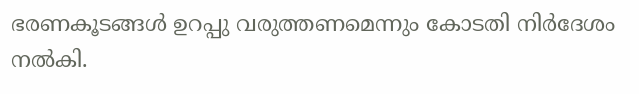ഭരണകൂടങ്ങള്‍ ഉറപ്പു വരുത്തണമെന്നും കോടതി നിര്‍ദേശം നല്‍കി.